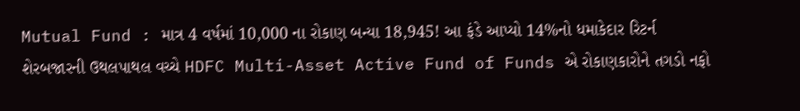Mutual Fund : માત્ર 4 વર્ષમાં 10,000 ના રોકાણ બન્યા 18,945! આ ફંડે આપ્યો 14%નો ધમાકેદાર રિટર્ન
શેરબજારની ઉથલપાથલ વચ્ચે HDFC Multi-Asset Active Fund of Funds એ રોકાણકારોને તગડો નફો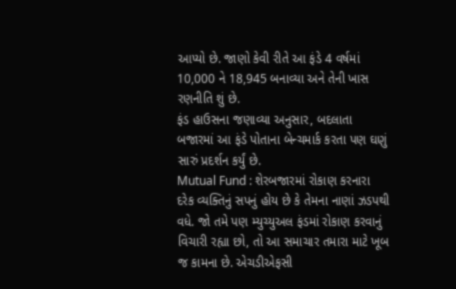આપ્યો છે. જાણો કેવી રીતે આ ફંડે 4 વર્ષમાં 10,000 ને 18,945 બનાવ્યા અને તેની ખાસ રણનીતિ શું છે.
ફંડ હાઉસના જણાવ્યા અનુસાર, બદલાતા બજારમાં આ ફંડે પોતાના બેન્ચમાર્ક કરતા પણ ઘણું સારું પ્રદર્શન કર્યું છે.
Mutual Fund : શેરબજારમાં રોકાણ કરનારા દરેક વ્યક્તિનું સપનું હોય છે કે તેમના નાણાં ઝડપથી વધે. જો તમે પણ મ્યુચ્યુઅલ ફંડમાં રોકાણ કરવાનું વિચારી રહ્યા છો, તો આ સમાચાર તમારા માટે ખૂબ જ કામના છે. એચડીએફસી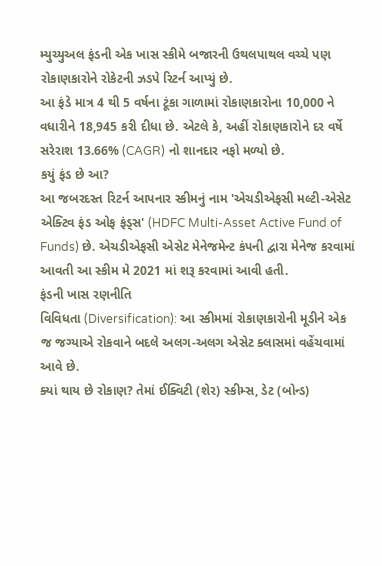મ્યુચ્યુઅલ ફંડની એક ખાસ સ્કીમે બજારની ઉથલપાથલ વચ્ચે પણ રોકાણકારોને રોકેટની ઝડપે રિટર્ન આપ્યું છે.
આ ફંડે માત્ર 4 થી 5 વર્ષના ટૂંકા ગાળામાં રોકાણકારોના 10,000 ને વધારીને 18,945 કરી દીધા છે. એટલે કે, અહીં રોકાણકારોને દર વર્ષે સરેરાશ 13.66% (CAGR) નો શાનદાર નફો મળ્યો છે.
કયું ફંડ છે આ?
આ જબરદસ્ત રિટર્ન આપનાર સ્કીમનું નામ 'એચડીએફસી મલ્ટી-એસેટ એક્ટિવ ફંડ ઓફ ફંડ્સ' (HDFC Multi-Asset Active Fund of Funds) છે. એચડીએફસી એસેટ મેનેજમેન્ટ કંપની દ્વારા મેનેજ કરવામાં આવતી આ સ્કીમ મે 2021 માં શરૂ કરવામાં આવી હતી.
ફંડની ખાસ રણનીતિ
વિવિધતા (Diversification): આ સ્કીમમાં રોકાણકારોની મૂડીને એક જ જગ્યાએ રોકવાને બદલે અલગ-અલગ એસેટ ક્લાસમાં વહેંચવામાં આવે છે.
ક્યાં થાય છે રોકાણ? તેમાં ઈક્વિટી (શેર) સ્કીમ્સ, ડેટ (બોન્ડ)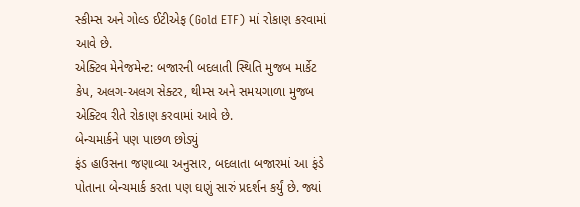સ્કીમ્સ અને ગોલ્ડ ઈટીએફ (Gold ETF) માં રોકાણ કરવામાં આવે છે.
એક્ટિવ મેનેજમેન્ટ: બજારની બદલાતી સ્થિતિ મુજબ માર્કેટ કેપ, અલગ-અલગ સેક્ટર, થીમ્સ અને સમયગાળા મુજબ એક્ટિવ રીતે રોકાણ કરવામાં આવે છે.
બેન્ચમાર્કને પણ પાછળ છોડ્યું
ફંડ હાઉસના જણાવ્યા અનુસાર, બદલાતા બજારમાં આ ફંડે પોતાના બેન્ચમાર્ક કરતા પણ ઘણું સારું પ્રદર્શન કર્યું છે. જ્યાં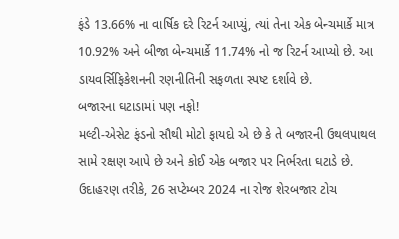ફંડે 13.66% ના વાર્ષિક દરે રિટર્ન આપ્યું, ત્યાં તેના એક બેન્ચમાર્કે માત્ર 10.92% અને બીજા બેન્ચમાર્કે 11.74% નો જ રિટર્ન આપ્યો છે. આ ડાયવર્સિફિકેશનની રણનીતિની સફળતા સ્પષ્ટ દર્શાવે છે.
બજારના ઘટાડામાં પણ નફો!
મલ્ટી-એસેટ ફંડનો સૌથી મોટો ફાયદો એ છે કે તે બજારની ઉથલપાથલ સામે રક્ષણ આપે છે અને કોઈ એક બજાર પર નિર્ભરતા ઘટાડે છે. ઉદાહરણ તરીકે, 26 સપ્ટેમ્બર 2024 ના રોજ શેરબજાર ટોચ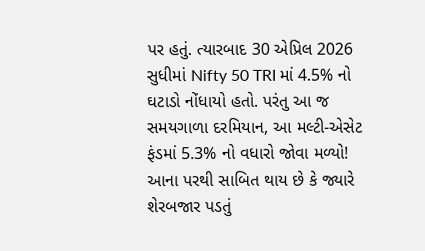પર હતું. ત્યારબાદ 30 એપ્રિલ 2026 સુધીમાં Nifty 50 TRI માં 4.5% નો ઘટાડો નોંધાયો હતો. પરંતુ આ જ સમયગાળા દરમિયાન, આ મલ્ટી-એસેટ ફંડમાં 5.3% નો વધારો જોવા મળ્યો! આના પરથી સાબિત થાય છે કે જ્યારે શેરબજાર પડતું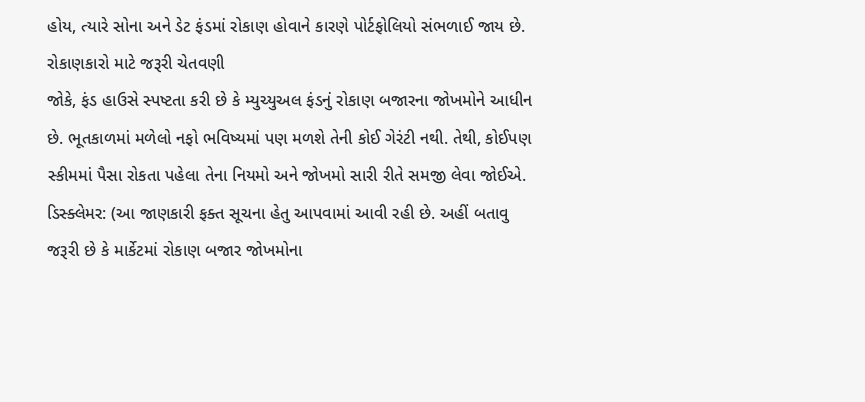હોય, ત્યારે સોના અને ડેટ ફંડમાં રોકાણ હોવાને કારણે પોર્ટફોલિયો સંભળાઈ જાય છે.
રોકાણકારો માટે જરૂરી ચેતવણી
જોકે, ફંડ હાઉસે સ્પષ્ટતા કરી છે કે મ્યુચ્યુઅલ ફંડનું રોકાણ બજારના જોખમોને આધીન છે. ભૂતકાળમાં મળેલો નફો ભવિષ્યમાં પણ મળશે તેની કોઈ ગેરંટી નથી. તેથી, કોઈપણ સ્કીમમાં પૈસા રોકતા પહેલા તેના નિયમો અને જોખમો સારી રીતે સમજી લેવા જોઈએ.
ડિસ્ક્લેમર: (આ જાણકારી ફક્ત સૂચના હેતુ આપવામાં આવી રહી છે. અહીં બતાવુ જરૂરી છે કે માર્કેટમાં રોકાણ બજાર જોખમોના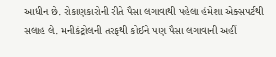આધીન છે. રોકાણકારોની રીતે પૈસા લગાવાથી પહેલા હંમેશા એક્સપર્ટથી સલાહ લે. મનીકંટ્રોલની તરફથી કોઈને પણ પૈસા લગાવાની અહીં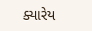ક્યારેય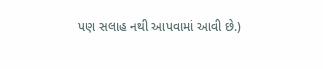પણ સલાહ નથી આપવામાં આવી છે.)